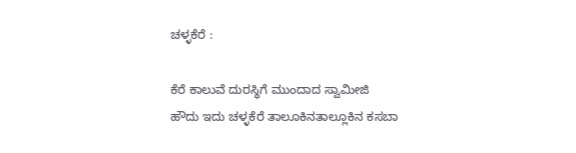ಚಳ್ಳಕೆರೆ ‌:

ಕೆರೆ ಕಾಲುವೆ ದುರಸ್ಥಿಗೆ ಮುಂದಾದ ಸ್ವಾಮೀಜಿ
ಹೌದು ಇದು ಚಳ್ಳಕೆರೆ ತಾಲೂಕಿನ‌ತಾಲ್ಲೂಕಿನ ಕಸಬಾ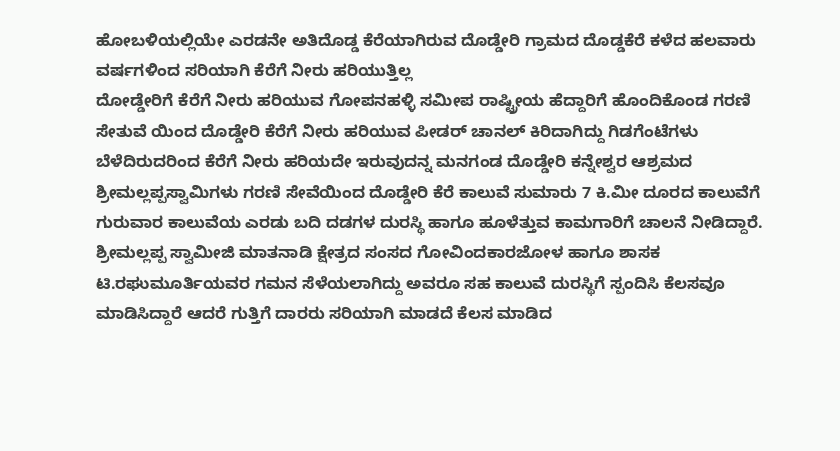ಹೋಬಳಿಯಲ್ಲಿಯೇ ಎರಡನೇ ಅತಿದೊಡ್ಡ ಕೆರೆಯಾಗಿರುವ ದೊಡ್ಡೇರಿ ಗ್ರಾಮದ ದೊಡ್ಡಕೆರೆ ಕಳೆದ ಹಲವಾರು ವರ್ಷಗಳಿಂದ ಸರಿಯಾಗಿ ಕೆರೆಗೆ ನೀರು ಹರಿಯುತ್ತಿಲ್ಲ
ದೋಡ್ಡೇರಿಗೆ ಕೆರೆಗೆ ನೀರು ಹರಿಯುವ ಗೋಪನಹಳ್ಳಿ ಸಮೀಪ ರಾಷ್ಟ್ರೀಯ ಹೆದ್ದಾರಿಗೆ ಹೊಂದಿಕೊಂಡ ಗರಣಿ ಸೇತುವೆ ಯಿಂದ ದೊಡ್ಡೇರಿ ಕೆರೆಗೆ ನೀರು ಹರಿಯುವ ಪೀಡರ್ ಚಾನಲ್ ಕಿರಿದಾಗಿದ್ದು ಗಿಡಗೆಂಟೆಗಳು ಬೆಳೆದಿರುದರಿಂದ ಕೆರೆಗೆ ನೀರು ಹರಿಯದೇ ಇರುವುದನ್ನ ಮನಗಂಡ ದೊಡ್ಡೇರಿ ಕನ್ನೇಶ್ವರ ಆಶ್ರಮದ ಶ್ರೀಮಲ್ಲಪ್ಪಸ್ವಾಮಿಗಳು ಗರಣಿ ಸೇವೆಯಿಂದ ದೊಡ್ಡೇರಿ ಕೆರೆ ಕಾಲುವೆ ಸುಮಾರು 7 ಕಿ.ಮೀ ದೂರದ ಕಾಲುವೆಗೆ ಗುರುವಾರ ಕಾಲುವೆಯ ಎರಡು ಬದಿ ದಡಗಳ ದುರಸ್ಥಿ ಹಾಗೂ ಹೂಳೆತ್ತುವ ಕಾಮಗಾರಿಗೆ ಚಾಲನೆ ನೀಡಿದ್ದಾರೆ.
ಶ್ರೀಮಲ್ಲಪ್ಪ ಸ್ವಾಮೀಜಿ ಮಾತನಾಡಿ ಕ್ಷೇತ್ರದ ಸಂಸದ ಗೋವಿಂದಕಾರಜೋಳ ಹಾಗೂ ಶಾಸಕ ಟಿ.ರಘುಮೂರ್ತಿಯವರ ಗಮನ ಸೆಳೆಯಲಾಗಿದ್ದು ಅವರೂ ಸಹ ಕಾಲುವೆ ದುರಸ್ಥಿಗೆ ಸ್ಪಂದಿಸಿ ಕೆಲಸವೂ ಮಾಡಿಸಿದ್ದಾರೆ ಆದರೆ ಗುತ್ತಿಗೆ ದಾರರು ಸರಿಯಾಗಿ ಮಾಡದೆ ಕೆಲಸ ಮಾಡಿದ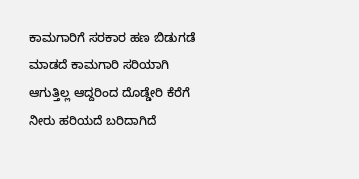ಕಾಮಗಾರಿಗೆ ಸರಕಾರ ಹಣ ಬಿಡುಗಡೆ ಮಾಡದೆ ಕಾಮಗಾರಿ ಸರಿಯಾಗಿ ಆಗುತ್ತಿಲ್ಲ ಆದ್ದರಿಂದ ದೊಡ್ಡೇರಿ ಕೆರೆಗೆ ನೀರು ಹರಿಯದೆ ಬರಿದಾಗಿದೆ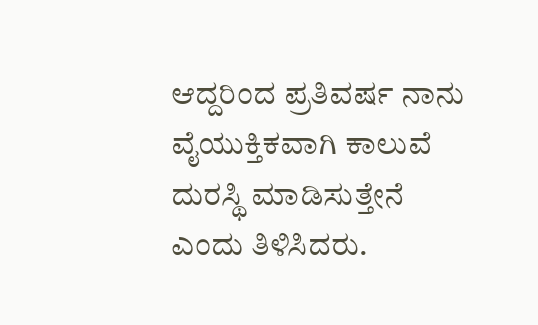ಆದ್ದರಿಂದ ಪ್ರತಿವರ್ಷ ನಾನು ವೈಯುಕ್ತಿಕವಾಗಿ ಕಾಲುವೆ ದುರಸ್ಥಿ ಮಾಡಿಸುತ್ತೇನೆ ಎಂದು ತಿಳಿಸಿದರು.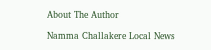About The Author

Namma Challakere Local News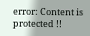error: Content is protected !!